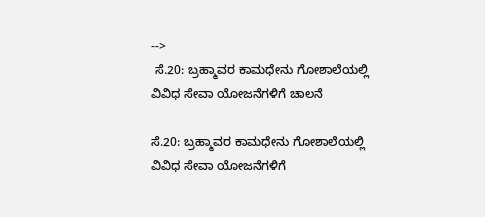-->
 ಸೆ.20: ಬ್ರಹ್ಮಾವರ ಕಾಮಧೇನು ಗೋಶಾಲೆಯಲ್ಲಿ ವಿವಿಧ ಸೇವಾ ಯೋಜನೆಗಳಿಗೆ ಚಾಲನೆ

ಸೆ.20: ಬ್ರಹ್ಮಾವರ ಕಾಮಧೇನು ಗೋಶಾಲೆಯಲ್ಲಿ ವಿವಿಧ ಸೇವಾ ಯೋಜನೆಗಳಿಗೆ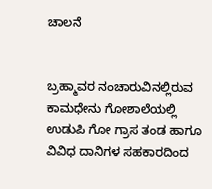ಚಾಲನೆ


ಬ್ರಹ್ಮಾವರ ನಂಚಾರುವಿನಲ್ಲಿರುವ ಕಾಮಧೇನು ಗೋಶಾಲೆಯಲ್ಲಿ ಉಡುಪಿ ಗೋ ಗ್ರಾಸ ತಂಡ ಹಾಗೂ ವಿವಿಧ ದಾನಿಗಳ ಸಹಕಾರದಿಂದ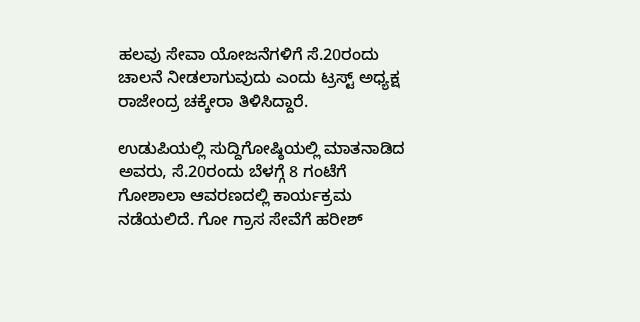ಹಲವು ಸೇವಾ ಯೋಜನೆಗಳಿಗೆ ಸೆ.20ರಂದು ಚಾಲನೆ ನೀಡಲಾಗುವುದು ಎಂದು ಟ್ರಸ್ಟ್ ಅಧ್ಯಕ್ಷ ರಾಜೇಂದ್ರ ಚಕ್ಕೇರಾ ತಿಳಿಸಿದ್ದಾರೆ.

ಉಡುಪಿಯಲ್ಲಿ ಸುದ್ದಿಗೋಷ್ಠಿಯಲ್ಲಿ ಮಾತನಾಡಿದ ಅವರು, ಸೆ.20ರಂದು ಬೆಳಗ್ಗೆ 8 ಗಂಟೆಗೆ ಗೋಶಾಲಾ ಆವರಣದಲ್ಲಿ ಕಾರ್ಯಕ್ರಮ ನಡೆಯಲಿದೆ. ಗೋ ಗ್ರಾಸ ಸೇವೆಗೆ ಹರೀಶ್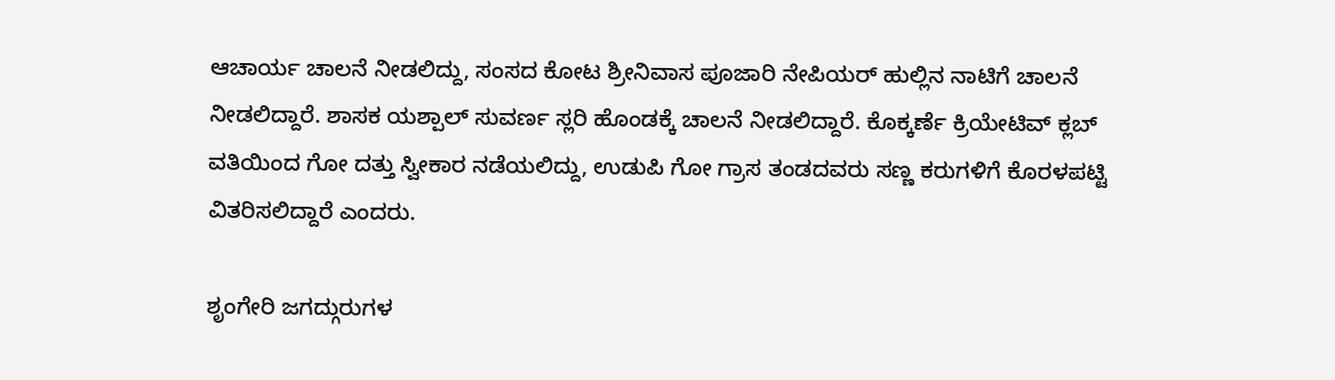ಆಚಾರ್ಯ ಚಾಲನೆ ನೀಡಲಿದ್ದು, ಸಂಸದ ಕೋಟ ಶ್ರೀನಿವಾಸ ಪೂಜಾರಿ ನೇಪಿಯರ್ ಹುಲ್ಲಿನ ನಾಟಿಗೆ ಚಾಲನೆ ನೀಡಲಿದ್ದಾರೆ. ಶಾಸಕ ಯಶ್ಪಾಲ್ ಸುವರ್ಣ ಸ್ಲರಿ ಹೊಂಡಕ್ಕೆ ಚಾಲನೆ ನೀಡಲಿದ್ದಾರೆ. ಕೊಕ್ಕರ್ಣೆ ಕ್ರಿಯೇಟಿವ್ ಕ್ಲಬ್ ವತಿಯಿಂದ ಗೋ ದತ್ತು ಸ್ವೀಕಾರ ನಡೆಯಲಿದ್ದು, ಉಡುಪಿ ಗೋ ಗ್ರಾಸ ತಂಡದವರು ಸಣ್ಣ ಕರುಗಳಿಗೆ ಕೊರಳಪಟ್ಟಿ ವಿತರಿಸಲಿದ್ದಾರೆ ಎಂದರು.

ಶೃಂಗೇರಿ ಜಗದ್ಗುರುಗಳ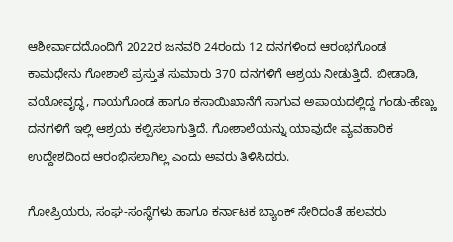ಆಶೀರ್ವಾದದೊಂದಿಗೆ 2022ರ ಜನವರಿ 24ರಂದು 12 ದನಗಳಿಂದ ಆರಂಭಗೊಂಡ ಕಾಮಧೇನು ಗೋಶಾಲೆ ಪ್ರಸ್ತುತ ಸುಮಾರು 370 ದನಗಳಿಗೆ ಆಶ್ರಯ ನೀಡುತ್ತಿದೆ. ಬೀಡಾಡಿ, ವಯೋವೃದ್ಧ, ಗಾಯಗೊಂಡ ಹಾಗೂ ಕಸಾಯಿಖಾನೆಗೆ ಸಾಗುವ ಅಪಾಯದಲ್ಲಿದ್ದ ಗಂಡು-ಹೆಣ್ಣು ದನಗಳಿಗೆ ಇಲ್ಲಿ ಆಶ್ರಯ ಕಲ್ಪಿಸಲಾಗುತ್ತಿದೆ. ಗೋಶಾಲೆಯನ್ನು ಯಾವುದೇ ವ್ಯವಹಾರಿಕ ಉದ್ದೇಶದಿಂದ ಆರಂಭಿಸಲಾಗಿಲ್ಲ ಎಂದು ಅವರು ತಿಳಿಸಿದರು.

ಗೋಪ್ರಿಯರು, ಸಂಘ-ಸಂಸ್ಥೆಗಳು ಹಾಗೂ ಕರ್ನಾಟಕ ಬ್ಯಾಂಕ್ ಸೇರಿದಂತೆ ಹಲವರು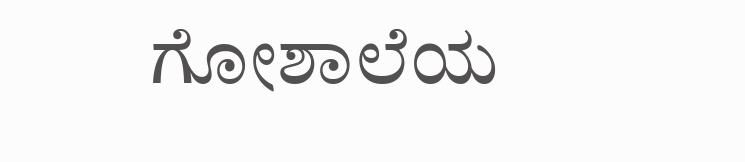ಗೋಶಾಲೆಯ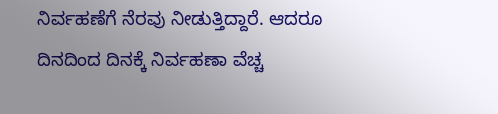ನಿರ್ವಹಣೆಗೆ ನೆರವು ನೀಡುತ್ತಿದ್ದಾರೆ. ಆದರೂ ದಿನದಿಂದ ದಿನಕ್ಕೆ ನಿರ್ವಹಣಾ ವೆಚ್ಚ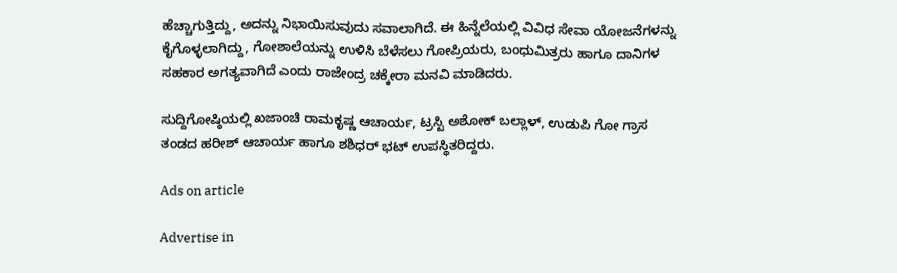ಹೆಚ್ಚಾಗುತ್ತಿದ್ದು, ಅದನ್ನು ನಿಭಾಯಿಸುವುದು ಸವಾಲಾಗಿದೆ. ಈ ಹಿನ್ನೆಲೆಯಲ್ಲಿ ವಿವಿಧ ಸೇವಾ ಯೋಜನೆಗಳನ್ನು ಕೈಗೊಳ್ಳಲಾಗಿದ್ದು, ಗೋಶಾಲೆಯನ್ನು ಉಳಿಸಿ ಬೆಳೆಸಲು ಗೋಪ್ರಿಯರು, ಬಂಧುಮಿತ್ರರು ಹಾಗೂ ದಾನಿಗಳ ಸಹಕಾರ ಅಗತ್ಯವಾಗಿದೆ ಎಂದು ರಾಜೇಂದ್ರ ಚಕ್ಕೇರಾ ಮನವಿ ಮಾಡಿದರು.

ಸುದ್ದಿಗೋಷ್ಠಿಯಲ್ಲಿ ಖಜಾಂಚಿ ರಾಮಕೃಷ್ಣ ಆಚಾರ್ಯ, ಟ್ರಸ್ಟಿ ಅಶೋಕ್ ಬಲ್ಲಾಳ್, ಉಡುಪಿ ಗೋ ಗ್ರಾಸ ತಂಡದ ಹರೀಶ್ ಆಚಾರ್ಯ ಹಾಗೂ ಶಶಿಧರ್ ಭಟ್ ಉಪಸ್ಥಿತರಿದ್ದರು.

Ads on article

Advertise in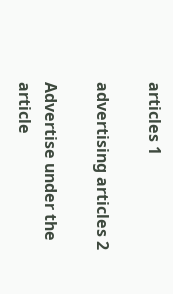articles 1

advertising articles 2

Advertise under the article